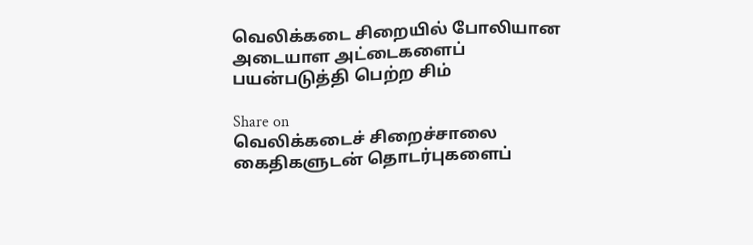வெலிக்கடை சிறையில் போலியான அடையாள அட்டைகளைப் பயன்படுத்தி பெற்ற சிம்

Share on
வெலிக்கடைச் சிறைச்சாலை கைதிகளுடன் தொடர்புகளைப்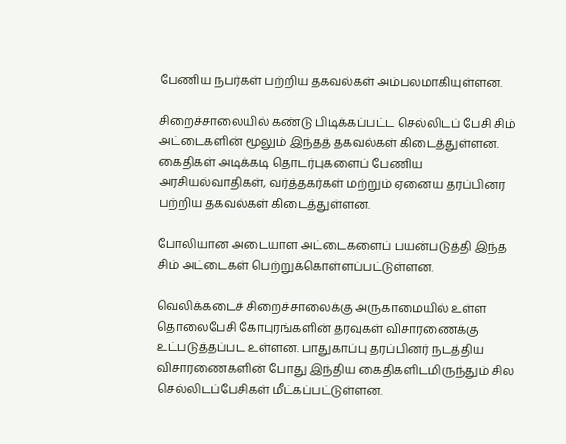பேணிய நபர்கள் பற்றிய தகவல்கள் அம்பலமாகியுள்ளன.

சிறைச்சாலையில் கண்டு பிடிக்கப்பட்ட செல்லிடப் பேசி சிம் அட்டைகளின் மூலும் இந்தத் தகவல்கள் கிடைத்துள்ளன. கைதிகள் அடிக்கடி தொடர்புகளைப் பேணிய அரசியல்வாதிகள், வர்த்தகர்கள் மற்றும் ஏனைய தரப்பினர
பற்றிய தகவல்கள் கிடைத்துள்ளன.

போலியான அடையாள அட்டைகளைப் பயன்படுத்தி இந்த சிம் அட்டைகள் பெற்றுக்கொள்ளப்பட்டுள்ளன.

வெலிக்கடைச் சிறைச்சாலைக்கு அருகாமையில் உள்ள தொலைபேசி கோபுரங்களின் தரவுகள் விசாரணைக்கு உட்படுத்தப்பட உள்ளன. பாதுகாப்பு தரப்பினர் நடத்திய விசாரணைகளின் போது இந்திய கைதிகளிடமிருந்தும் சில செல்லிடப்பேசிகள் மீட்கப்பட்டுள்ளன.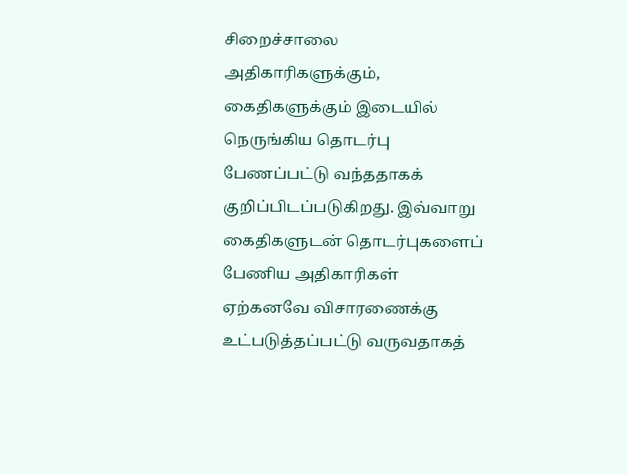சிறைச்சாலை அதிகாரிகளுக்கும், கைதிகளுக்கும் இடையில் நெருங்கிய தொடர்பு பேணப்பட்டு வந்ததாகக் குறிப்பிடப்படுகிறது. இவ்வாறு கைதிகளுடன் தொடர்புகளைப் பேணிய அதிகாரிகள் ஏற்கனவே விசாரணைக்கு உட்படுத்தப்பட்டு வருவதாகத்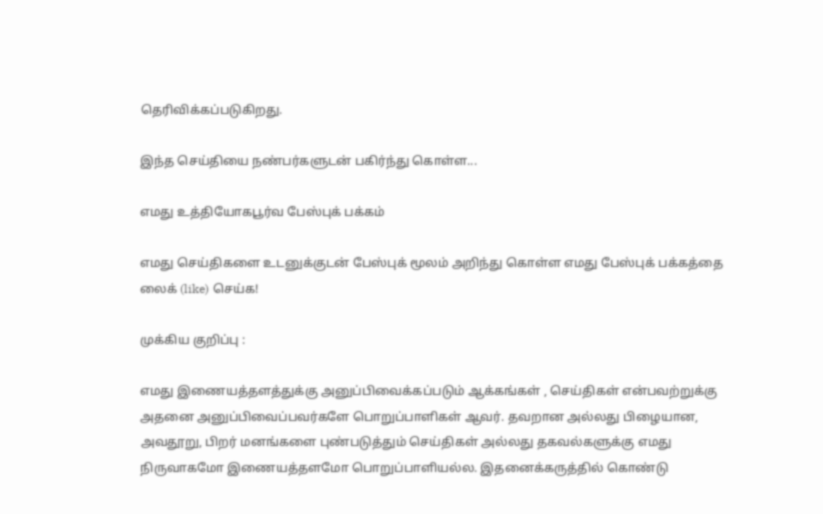தெரிவிக்கப்படுகிறது.

இந்த செய்தியை நண்பர்களுடன் பகிர்ந்து கொள்ள...

எமது உத்தியோகபூர்வ பேஸ்புக் பக்கம்

எமது செய்திகளை உடனுக்குடன் பேஸ்புக் மூலம் அறிந்து கொள்ள எமது பேஸ்புக் பக்கத்தை லைக் (like) செய்க!

முக்கிய குறிப்பு :

எமது இணையத்தளத்துக்கு அனுப்பிவைக்கப்படும் ஆக்கங்கள் , செய்திகள் என்பவற்றுக்கு அதனை அனுப்பிவைப்பவர்களே பொறுப்பாளிகள் ஆவர். தவறான அல்லது பிழையான, அவதூறு, பிறர் மனங்களை புண்படுத்தும் செய்திகள் அல்லது தகவல்களுக்கு எமது நிருவாகமோ இணையத்தளமோ பொறுப்பாளியல்ல. இதனைக்கருத்தில் கொண்டு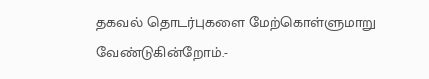தகவல் தொடர்புகளை மேற்கொள்ளுமாறு வேண்டுகின்றோம்.-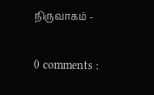நிருவாகம் -

0 comments :